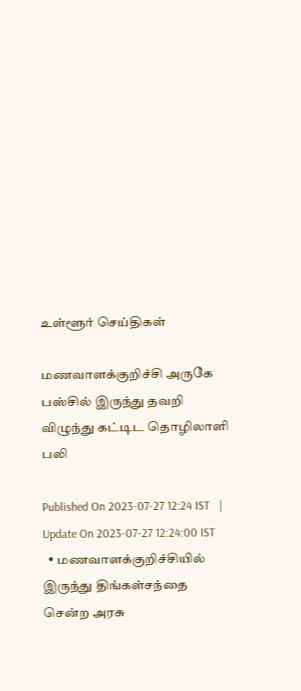உள்ளூர் செய்திகள்

மணவாளக்குறிச்சி அருகே பஸ்சில் இருந்து தவறி விழுந்து கட்டிட தொழிலாளி பலி

Published On 2023-07-27 12:24 IST   |   Update On 2023-07-27 12:24:00 IST
  • மணவாளக்குறிச்சியில் இருந்து திங்கள்சந்தை சென்ற அரசு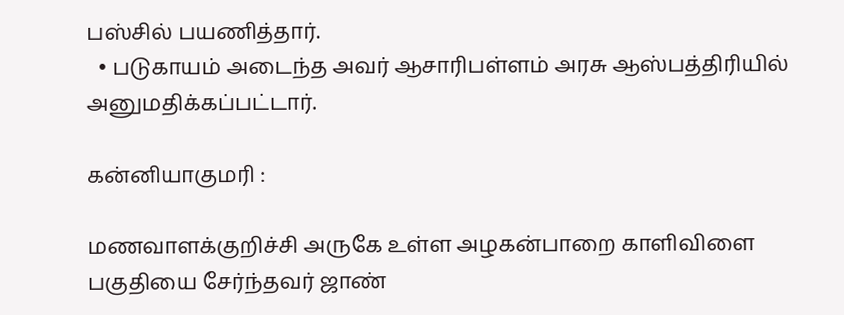பஸ்சில் பயணித்தார்.
  • படுகாயம் அடைந்த அவர் ஆசாரிபள்ளம் அரசு ஆஸ்பத்திரியில் அனுமதிக்கப்பட்டார்.

கன்னியாகுமரி :

மணவாளக்குறிச்சி அருகே உள்ள அழகன்பாறை காளிவிளை பகுதியை சேர்ந்தவர் ஜாண்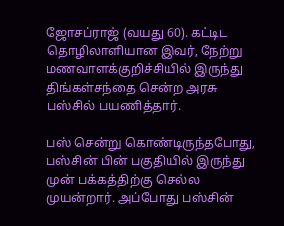ஜோசப்ராஜ் (வயது 60). கட்டிட தொழிலாளியான இவர், நேற்று மணவாளக்குறிச்சியில் இருந்து திங்கள்சந்தை சென்ற அரசு பஸ்சில் பயணித்தார்.

பஸ் சென்று கொண்டிருந்தபோது, பஸ்சின் பின் பகுதியில் இருந்து முன் பக்கத்திற்கு செல்ல முயன்றார். அப்போது பஸ்சின்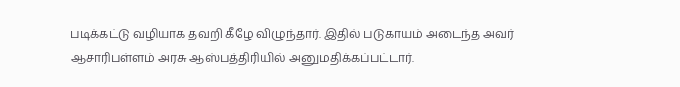படிக்கட்டு வழியாக தவறி கீழே விழுந்தார். இதில் படுகாயம் அடைந்த அவர் ஆசாரிபள்ளம் அரசு ஆஸ்பத்திரியில் அனுமதிக்கப்பட்டார்.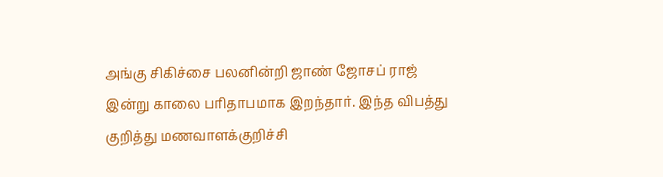அங்கு சிகிச்சை பலனின்றி ஜாண் ஜோசப் ராஜ் இன்று காலை பரிதாபமாக இறந்தார். இந்த விபத்து குறித்து மணவாளக்குறிச்சி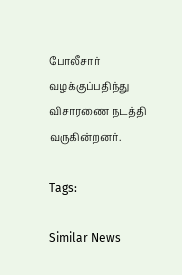போலீசார் வழக்குப்பதிந்து விசாரணை நடத்தி வருகின்றனர்.

Tags:

Similar News